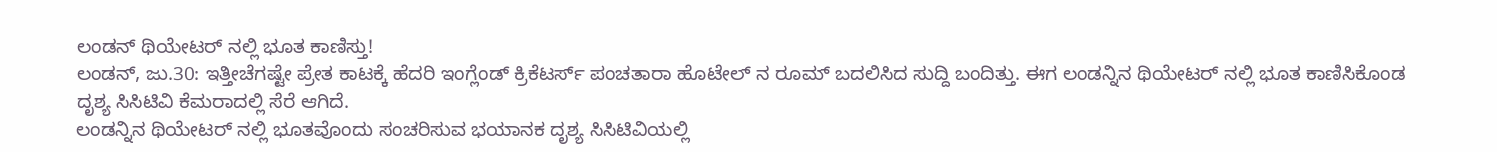ಲಂಡನ್ ಥಿಯೇಟರ್ ನಲ್ಲಿ ಭೂತ ಕಾಣಿಸ್ತು!
ಲಂಡನ್, ಜು.30: ಇತ್ತೀಚೆಗಷ್ಟೇ ಪ್ರೇತ ಕಾಟಕ್ಕೆ ಹೆದರಿ ಇಂಗ್ಲೆಂಡ್ ಕ್ರಿಕೆಟರ್ಸ್ ಪಂಚತಾರಾ ಹೊಟೇಲ್ ನ ರೂಮ್ ಬದಲಿಸಿದ ಸುದ್ದಿ ಬಂದಿತ್ತು. ಈಗ ಲಂಡನ್ನಿನ ಥಿಯೇಟರ್ ನಲ್ಲಿ ಭೂತ ಕಾಣಿಸಿಕೊಂಡ ದೃಶ್ಯ ಸಿಸಿಟಿವಿ ಕೆಮರಾದಲ್ಲಿ ಸೆರೆ ಆಗಿದೆ.
ಲಂಡನ್ನಿನ ಥಿಯೇಟರ್ ನಲ್ಲಿ ಭೂತವೊಂದು ಸಂಚರಿಸುವ ಭಯಾನಕ ದೃಶ್ಯ ಸಿಸಿಟಿವಿಯಲ್ಲಿ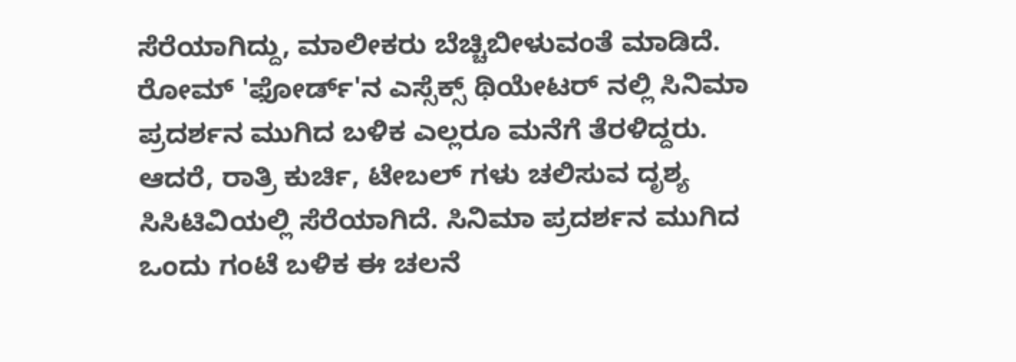ಸೆರೆಯಾಗಿದ್ದು, ಮಾಲೀಕರು ಬೆಚ್ಚಿಬೀಳುವಂತೆ ಮಾಡಿದೆ. ರೋಮ್ 'ಫೋರ್ಡ್'ನ ಎಸ್ಸೆಕ್ಸ್ ಥಿಯೇಟರ್ ನಲ್ಲಿ ಸಿನಿಮಾ ಪ್ರದರ್ಶನ ಮುಗಿದ ಬಳಿಕ ಎಲ್ಲರೂ ಮನೆಗೆ ತೆರಳಿದ್ದರು. ಆದರೆ, ರಾತ್ರಿ ಕುರ್ಚಿ, ಟೇಬಲ್ ಗಳು ಚಲಿಸುವ ದೃಶ್ಯ ಸಿಸಿಟಿವಿಯಲ್ಲಿ ಸೆರೆಯಾಗಿದೆ. ಸಿನಿಮಾ ಪ್ರದರ್ಶನ ಮುಗಿದ ಒಂದು ಗಂಟೆ ಬಳಿಕ ಈ ಚಲನೆ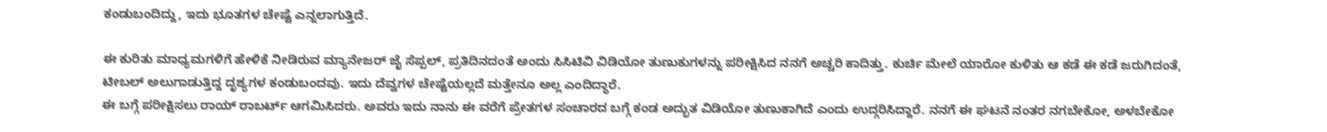ಕಂಡುಬಂದಿದ್ದು, ಇದು ಭೂತಗಳ ಚೇಷ್ಟೆ ಎನ್ನಲಾಗುತ್ತಿದೆ.

ಈ ಕುರಿತು ಮಾಧ್ಯಮಗಳಿಗೆ ಹೇಳಿಕೆ ನೀಡಿರುವ ಮ್ಯಾನೇಜರ್ ಜೈ ಸೆಪ್ಪಲ್, ಪ್ರತಿದಿನದಂತೆ ಅಂದು ಸಿಸಿಟಿವಿ ವಿಡಿಯೋ ತುಣುಕುಗಳನ್ನು ಪರೀಕ್ಷಿಸಿದ ನನಗೆ ಅಚ್ಚರಿ ಕಾದಿತ್ತು. ಕುರ್ಚಿ ಮೇಲೆ ಯಾರೋ ಕುಳಿತು ಆ ಕಡೆ ಈ ಕಡೆ ಜರುಗಿದಂತೆ, ಟೀಬಲ್ ಅಲುಗಾಡುತ್ತಿದ್ದ ದೃಶ್ಯಗಳ ಕಂಡುಬಂದವು. ಇದು ದೆವ್ವಗಳ ಚೇಷ್ಟೆಯಲ್ಲದೆ ಮತ್ತೇನೂ ಅಲ್ಲ ಎಂದಿದ್ಧಾರೆ.
ಈ ಬಗ್ಗೆ ಪರೀಕ್ಷಿಸಲು ರಾಯ್ ರಾಬರ್ಟ್ ಆಗಮಿಸಿದರು. ಅವರು ಇದು ನಾನು ಈ ವರೆಗೆ ಪ್ರೇತಗಳ ಸಂಚಾರದ ಬಗ್ಗೆ ಕಂಡ ಅದ್ಭುತ ವಿಡಿಯೋ ತುಣುಕಾಗಿದೆ ಎಂದು ಉದ್ಗರಿಸಿದ್ದಾರೆ. ನನಗೆ ಈ ಘಟನೆ ನಂತರ ನಗಬೇಕೋ, ಅಳಬೇಕೋ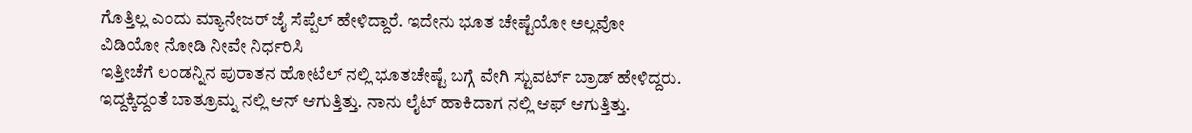ಗೊತ್ತಿಲ್ಲ ಎಂದು ಮ್ಯಾನೇಜರ್ ಜೈ ಸೆಪ್ಪೆಲ್ ಹೇಳಿದ್ದಾರೆ. ಇದೇನು ಭೂತ ಚೇಷ್ಟೆಯೋ ಅಲ್ಲವೋ ವಿಡಿಯೋ ನೋಡಿ ನೀವೇ ನಿರ್ಧರಿಸಿ
ಇತ್ತೀಚೆಗೆ ಲಂಡನ್ನಿನ ಪುರಾತನ ಹೋಟೆಲ್ ನಲ್ಲಿ ಭೂತಚೇಷ್ಟೆ ಬಗ್ಗೆ ವೇಗಿ ಸ್ಟುವರ್ಟ್ ಬ್ರಾಡ್ ಹೇಳಿದ್ದರು. ಇದ್ದಕ್ಕಿದ್ದಂತೆ ಬಾತ್ರೂಮ್ನ ನಲ್ಲಿ ಆನ್ ಆಗುತ್ತಿತ್ತು. ನಾನು ಲೈಟ್ ಹಾಕಿದಾಗ ನಲ್ಲಿ ಆಫ್ ಆಗುತ್ತಿತ್ತು.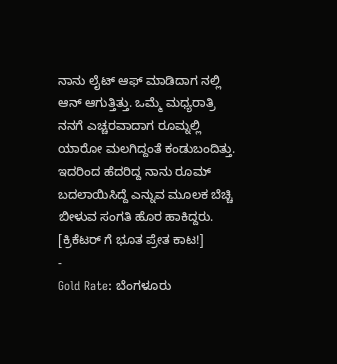ನಾನು ಲೈಟ್ ಆಫ್ ಮಾಡಿದಾಗ ನಲ್ಲಿ ಆನ್ ಆಗುತ್ತಿತ್ತು. ಒಮ್ಮೆ ಮಧ್ಯರಾತ್ರಿ ನನಗೆ ಎಚ್ಚರವಾದಾಗ ರೂಮ್ನಲ್ಲಿ ಯಾರೋ ಮಲಗಿದ್ದಂತೆ ಕಂಡುಬಂದಿತ್ತು. ಇದರಿಂದ ಹೆದರಿದ್ದ ನಾನು ರೂಮ್ ಬದಲಾಯಿಸಿದ್ದೆ ಎನ್ನುವ ಮೂಲಕ ಬೆಚ್ಚಿ ಬೀಳುವ ಸಂಗತಿ ಹೊರ ಹಾಕಿದ್ದರು. [ಕ್ರಿಕೆಟರ್ ಗೆ ಭೂತ ಪ್ರೇತ ಕಾಟ!]
-
Gold Rate: ಬೆಂಗಳೂರು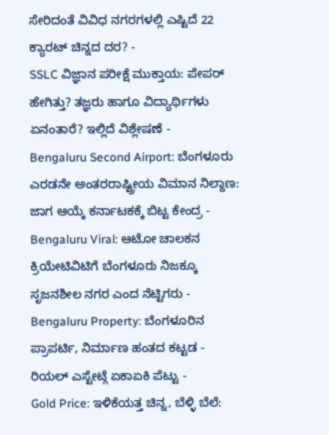ಸೇರಿದಂತೆ ವಿವಿಧ ನಗರಗಳಲ್ಲಿ ಎಷ್ಟಿದೆ 22 ಕ್ಯಾರಟ್ ಚಿನ್ನದ ದರ? -
SSLC ವಿಜ್ಞಾನ ಪರೀಕ್ಷೆ ಮುಕ್ತಾಯ: ಪೇಪರ್ ಹೇಗಿತ್ತು? ತಜ್ಞರು ಹಾಗೂ ವಿದ್ಯಾರ್ಥಿಗಳು ಏನಂತಾರೆ? ಇಲ್ಲಿದೆ ವಿಶ್ಲೇಷಣೆ -
Bengaluru Second Airport: ಬೆಂಗಳೂರು ಎರಡನೇ ಅಂತರರಾಷ್ಟ್ರೀಯ ವಿಮಾನ ನಿಲ್ದಾಣ: ಜಾಗ ಆಯ್ಕೆ ಕರ್ನಾಟಕಕ್ಕೆ ಬಿಟ್ಟ ಕೇಂದ್ರ -
Bengaluru Viral: ಆಟೋ ಚಾಲಕನ ಕ್ರಿಯೇಟಿವಿಟಿಗೆ ಬೆಂಗಳೂರು ನಿಜಕ್ಕೂ ಸೃಜನಶೀಲ ನಗರ ಎಂದ ನೆಟ್ಟಿಗರು -
Bengaluru Property: ಬೆಂಗಳೂರಿನ ಪ್ರಾಪರ್ಟಿ, ನಿರ್ಮಾಣ ಹಂತದ ಕಟ್ಟಡ - ರಿಯಲ್ ಎಸ್ಟೇಟ್ಗೆ ಏಕಾಏಕಿ ಪೆಟ್ಟು -
Gold Price: ಇಳಿಕೆಯತ್ತ ಚಿನ್ನ, ಬೆಳ್ಳಿ ಬೆಲೆ: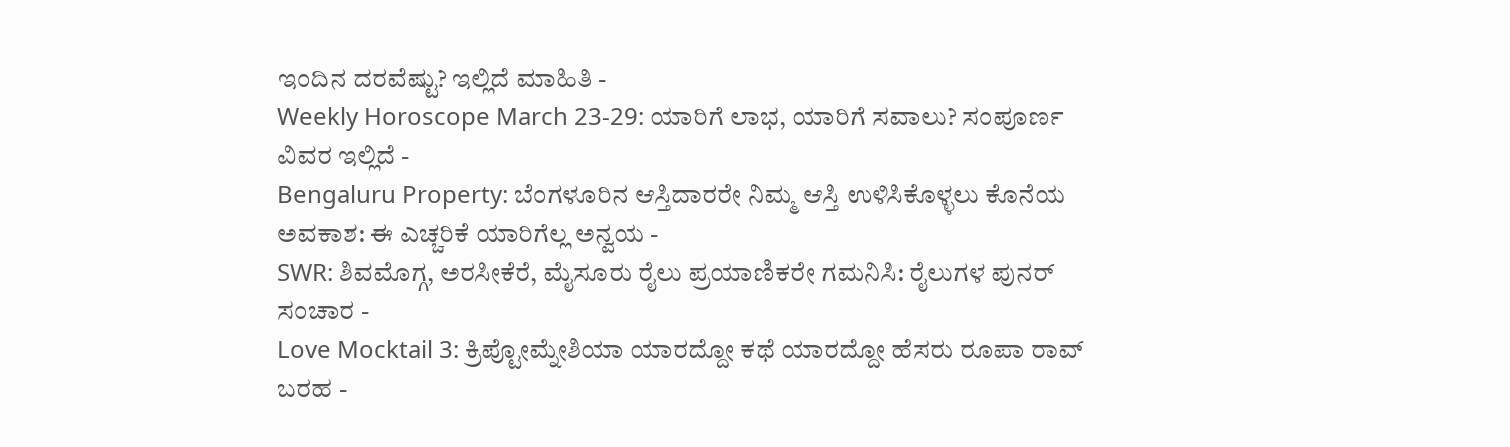ಇಂದಿನ ದರವೆಷ್ಟು? ಇಲ್ಲಿದೆ ಮಾಹಿತಿ -
Weekly Horoscope March 23-29: ಯಾರಿಗೆ ಲಾಭ, ಯಾರಿಗೆ ಸವಾಲು? ಸಂಪೂರ್ಣ ವಿವರ ಇಲ್ಲಿದೆ -
Bengaluru Property: ಬೆಂಗಳೂರಿನ ಆಸ್ತಿದಾರರೇ ನಿಮ್ಮ ಆಸ್ತಿ ಉಳಿಸಿಕೊಳ್ಳಲು ಕೊನೆಯ ಅವಕಾಶ: ಈ ಎಚ್ಚರಿಕೆ ಯಾರಿಗೆಲ್ಲ ಅನ್ವಯ -
SWR: ಶಿವಮೊಗ್ಗ, ಅರಸೀಕೆರೆ, ಮೈಸೂರು ರೈಲು ಪ್ರಯಾಣಿಕರೇ ಗಮನಿಸಿ: ರೈಲುಗಳ ಪುನರ್ ಸಂಚಾರ -
Love Mocktail 3: ಕ್ರಿಪ್ಟೋಮ್ನೇಶಿಯಾ ಯಾರದ್ದೋ ಕಥೆ ಯಾರದ್ದೋ ಹೆಸರು ರೂಪಾ ರಾವ್ ಬರಹ -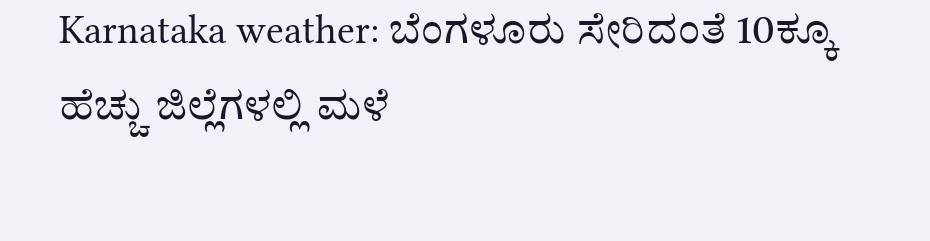Karnataka weather: ಬೆಂಗಳೂರು ಸೇರಿದಂತೆ 10ಕ್ಕೂ ಹೆಚ್ಚು ಜಿಲ್ಲೆಗಳಲ್ಲಿ ಮಳೆ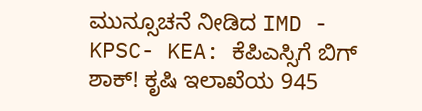ಮುನ್ಸೂಚನೆ ನೀಡಿದ IMD -
KPSC- KEA: ಕೆಪಿಎಸ್ಸಿಗೆ ಬಿಗ್ ಶಾಕ್! ಕೃಷಿ ಇಲಾಖೆಯ 945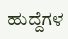ಹುದ್ದೆಗಳ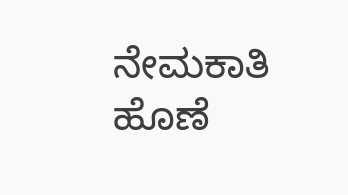ನೇಮಕಾತಿ ಹೊಣೆ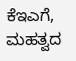ಕೆಇಎಗೆ, ಮಹತ್ವದ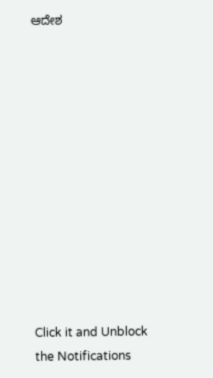ಆದೇಶ












Click it and Unblock the Notifications